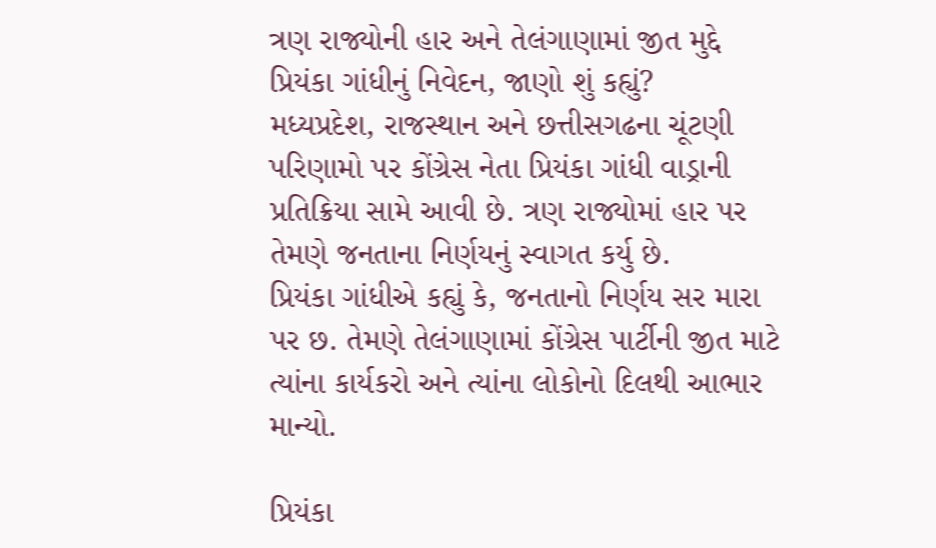ત્રણ રાજ્યોની હાર અને તેલંગાણામાં જીત મુદ્દે પ્રિયંકા ગાંધીનું નિવેદન, જાણો શું કહ્યું?
મધ્યપ્રદેશ, રાજસ્થાન અને છત્તીસગઢના ચૂંટણી પરિણામો પર કોંગ્રેસ નેતા પ્રિયંકા ગાંધી વાડ્રાની પ્રતિક્રિયા સામે આવી છે. ત્રણ રાજ્યોમાં હાર પર તેમણે જનતાના નિર્ણયનું સ્વાગત કર્યુ છે.
પ્રિયંકા ગાંધીએ કહ્યું કે, જનતાનો નિર્ણય સર મારા પર છ. તેમણે તેલંગાણામાં કોંગ્રેસ પાર્ટીની જીત માટે ત્યાંના કાર્યકરો અને ત્યાંના લોકોનો દિલથી આભાર માન્યો.

પ્રિયંકા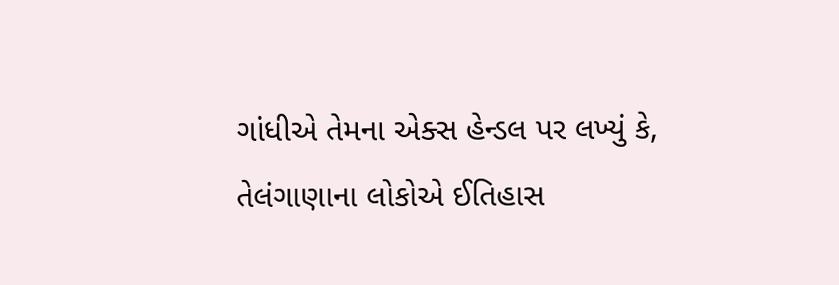ગાંધીએ તેમના એક્સ હેન્ડલ પર લખ્યું કે, તેલંગાણાના લોકોએ ઈતિહાસ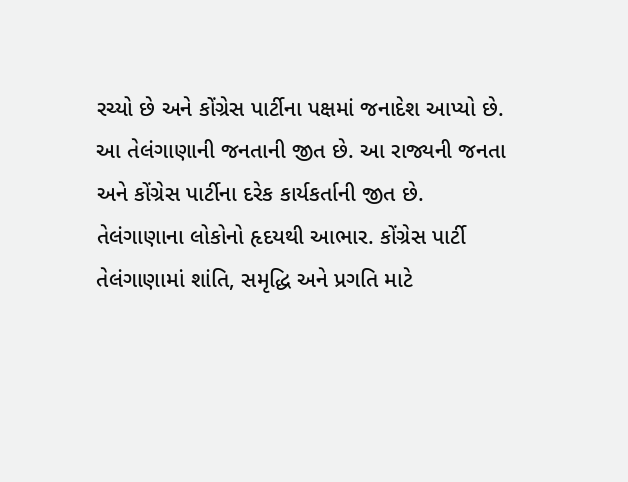રચ્યો છે અને કોંગ્રેસ પાર્ટીના પક્ષમાં જનાદેશ આપ્યો છે. આ તેલંગાણાની જનતાની જીત છે. આ રાજ્યની જનતા અને કોંગ્રેસ પાર્ટીના દરેક કાર્યકર્તાની જીત છે. તેલંગાણાના લોકોનો હૃદયથી આભાર. કોંગ્રેસ પાર્ટી તેલંગાણામાં શાંતિ, સમૃદ્ધિ અને પ્રગતિ માટે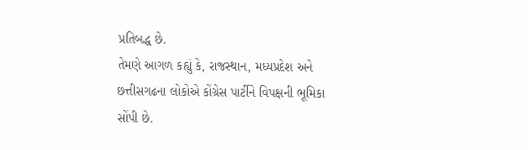પ્રતિબદ્ધ છે.
તેમણે આગળ કહ્યું કે, રાજસ્થાન, મધ્યપ્રદેશ અને છત્તીસગઢના લોકોએ કોંગ્રેસ પાર્ટીને વિપક્ષની ભૂમિકા સોંપી છે.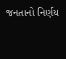જનતાનો નિર્ણય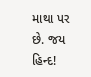માથા પર છે. જય હિન્દ!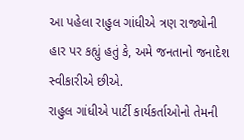આ પહેલા રાહુલ ગાંધીએ ત્રણ રાજ્યોની હાર પર કહ્યું હતું કે, અમે જનતાનો જનાદેશ સ્વીકારીએ છીએ.
રાહુલ ગાંધીએ પાર્ટી કાર્યકર્તાઓનો તેમની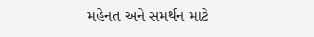મહેનત અને સમર્થન માટે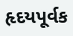હૃદયપૂર્વક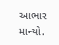આભાર માન્યો.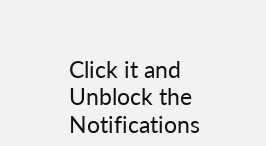Click it and Unblock the Notifications